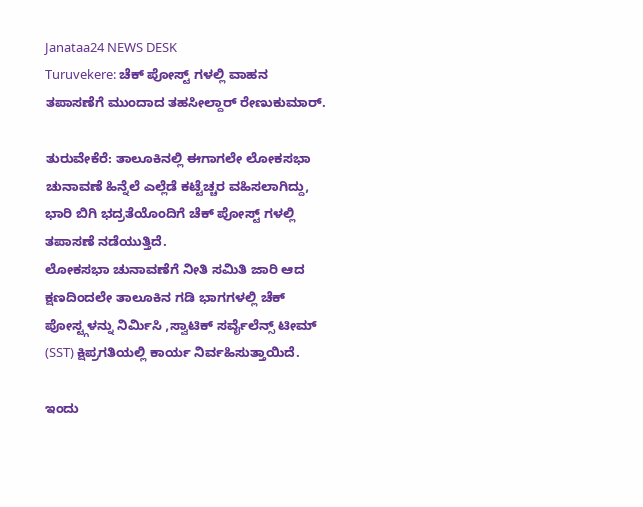Janataa24 NEWS DESK
Turuvekere: ಚೆಕ್ ಪೋಸ್ಟ್ ಗಳಲ್ಲಿ ವಾಹನ ತಪಾಸಣೆಗೆ ಮುಂದಾದ ತಹಸೀಲ್ದಾರ್ ರೇಣುಕುಮಾರ್.

ತುರುವೇಕೆರೆ: ತಾಲೂಕಿನಲ್ಲಿ ಈಗಾಗಲೇ ಲೋಕಸಭಾ ಚುನಾವಣೆ ಹಿನ್ನೆಲೆ ಎಲ್ಲೆಡೆ ಕಟ್ಟೆಚ್ಚರ ವಹಿಸಲಾಗಿದ್ದು, ಭಾರಿ ಬಿಗಿ ಭದ್ರತೆಯೊಂದಿಗೆ ಚೆಕ್ ಪೋಸ್ಟ್ ಗಳಲ್ಲಿ ತಪಾಸಣೆ ನಡೆಯುತ್ತಿದೆ.
ಲೋಕಸಭಾ ಚುನಾವಣೆಗೆ ನೀತಿ ಸಮಿತಿ ಜಾರಿ ಆದ ಕ್ಷಣದಿಂದಲೇ ತಾಲೂಕಿನ ಗಡಿ ಭಾಗಗಳಲ್ಲಿ ಚೆಕ್ ಪೋಸ್ಟ್ಗಳನ್ನು ನಿರ್ಮಿಸಿ ,ಸ್ವಾಟಿಕ್ ಸರ್ವೈಲೆನ್ಸ್ ಟೀಮ್ (SST) ಕ್ಷಿಪ್ರಗತಿಯಲ್ಲಿ ಕಾರ್ಯ ನಿರ್ವಹಿಸುತ್ತಾಯಿದೆ.

ಇಂದು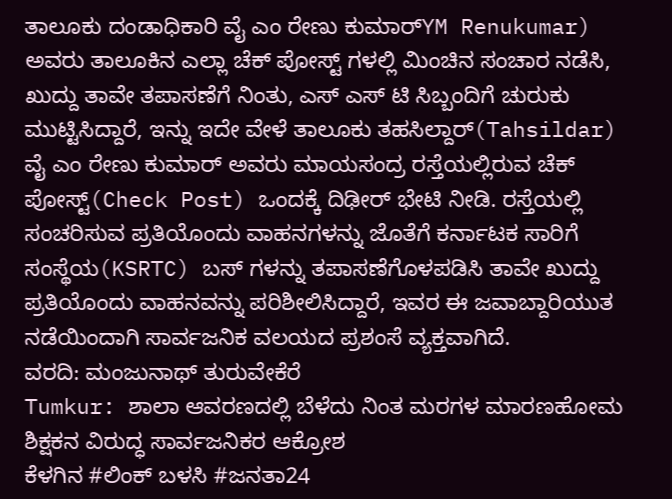ತಾಲೂಕು ದಂಡಾಧಿಕಾರಿ ವೈ ಎಂ ರೇಣು ಕುಮಾರ್YM Renukumar) ಅವರು ತಾಲೂಕಿನ ಎಲ್ಲಾ ಚೆಕ್ ಪೋಸ್ಟ್ ಗಳಲ್ಲಿ ಮಿಂಚಿನ ಸಂಚಾರ ನಡೆಸಿ, ಖುದ್ದು ತಾವೇ ತಪಾಸಣೆಗೆ ನಿಂತು, ಎಸ್ ಎಸ್ ಟಿ ಸಿಬ್ಬಂದಿಗೆ ಚುರುಕು ಮುಟ್ಟಿಸಿದ್ದಾರೆ, ಇನ್ನು ಇದೇ ವೇಳೆ ತಾಲೂಕು ತಹಸಿಲ್ದಾರ್(Tahsildar) ವೈ ಎಂ ರೇಣು ಕುಮಾರ್ ಅವರು ಮಾಯಸಂದ್ರ ರಸ್ತೆಯಲ್ಲಿರುವ ಚೆಕ್ ಪೋಸ್ಟ್(Check Post) ಒಂದಕ್ಕೆ ದಿಢೀರ್ ಭೇಟಿ ನೀಡಿ. ರಸ್ತೆಯಲ್ಲಿ ಸಂಚರಿಸುವ ಪ್ರತಿಯೊಂದು ವಾಹನಗಳನ್ನು ಜೊತೆಗೆ ಕರ್ನಾಟಕ ಸಾರಿಗೆ ಸಂಸ್ಥೆಯ(KSRTC) ಬಸ್ ಗಳನ್ನು ತಪಾಸಣೆಗೊಳಪಡಿಸಿ ತಾವೇ ಖುದ್ದು ಪ್ರತಿಯೊಂದು ವಾಹನವನ್ನು ಪರಿಶೀಲಿಸಿದ್ದಾರೆ, ಇವರ ಈ ಜವಾಬ್ದಾರಿಯುತ ನಡೆಯಿಂದಾಗಿ ಸಾರ್ವಜನಿಕ ವಲಯದ ಪ್ರಶಂಸೆ ವ್ಯಕ್ತವಾಗಿದೆ.
ವರದಿ: ಮಂಜುನಾಥ್ ತುರುವೇಕೆರೆ
Tumkur: ಶಾಲಾ ಆವರಣದಲ್ಲಿ ಬೆಳೆದು ನಿಂತ ಮರಗಳ ಮಾರಣಹೋಮ ಶಿಕ್ಷಕನ ವಿರುದ್ಧ ಸಾರ್ವಜನಿಕರ ಆಕ್ರೋಶ
ಕೆಳಗಿನ #ಲಿಂಕ್ ಬಳಸಿ #ಜನತಾ24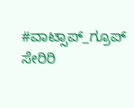#ವಾಟ್ಸಾಪ್_ಗ್ರೂಪ್ ಸೇರಿರಿ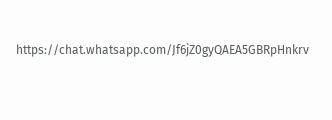https://chat.whatsapp.com/Jf6jZ0gyQAEA5GBRpHnkrv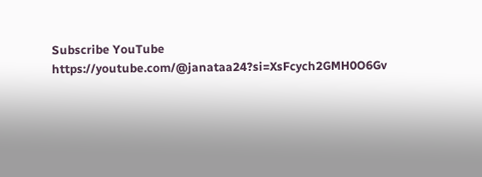Subscribe YouTube
https://youtube.com/@janataa24?si=XsFcych2GMH0O6Gv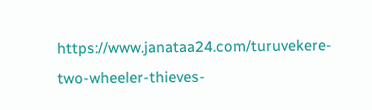https://www.janataa24.com/turuvekere-two-wheeler-thieves-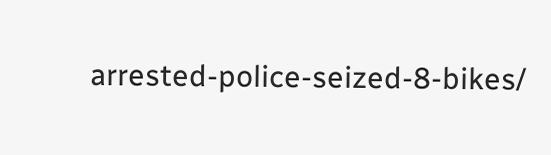arrested-police-seized-8-bikes/